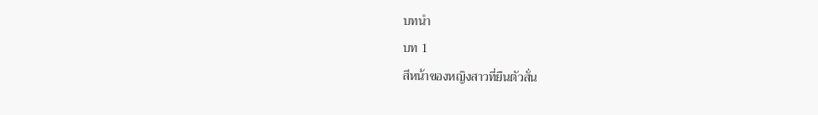บทนำ
บท 1
สีหน้าของหญิงสาวที่ยืนตัวสั่น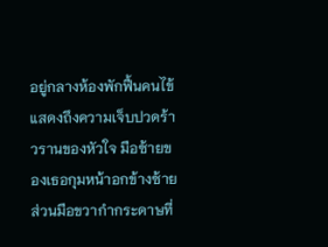อยู่กลางห้องพักฟื้นคนไข้แสดงถึงความเจ็บปวดร้าวรานของหัวใจ มือซ้ายของเธอกุมหน้าอกข้างซ้าย ส่วนมือขวากำกระดาษที่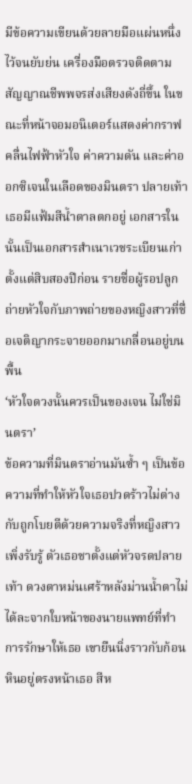มีข้อความเขียนด้วยลายมือแผ่นหนึ่งไว้จนยับย่น เครื่องมือตรวจติดตามสัญญาณชีพพจรส่งเสียงดังถี่ขึ้น ในขณะที่หน้าจอมอนิเตอร์แสดงค่ากราฟคลื่นไฟฟ้าหัวใจ ค่าความดัน และค่าออกซิเจนในเลือดของมินตรา ปลายเท้าเธอมีแฟ้มสีน้ำตาลตกอยู่ เอกสารในนั้นเป็นเอกสารสำเนาเวชระเบียนเก่าตั้งแต่สิบสองปีก่อน รายชื่อผู้รอปลูกถ่ายหัวใจกับภาพถ่ายของหญิงสาวที่ชื่อเจติญากระจายออกมาเกลื่อนอยู่บนพื้น
‘หัวใจดวงนั้นควรเป็นของเจน ไม่ใช่มินตรา’
ข้อความที่มินตราอ่านมันซ้ำ ๆ เป็นข้อความที่ทำให้หัวใจเธอปวดร้าวไม่ต่างกับถูกโบยตีด้วยความจริงที่หญิงสาวเพิ่งรับรู้ ตัวเธอชาตั้งแต่หัวจรดปลายเท้า ดวงตาหม่นเศร้าหลังม่านน้ำตาไม่ได้ละจากใบหน้าของนายแพทย์ที่ทำการรักษาให้เธอ เขายืนนิ่งราวกับก้อนหินอยู่ตรงหน้าเธอ สีห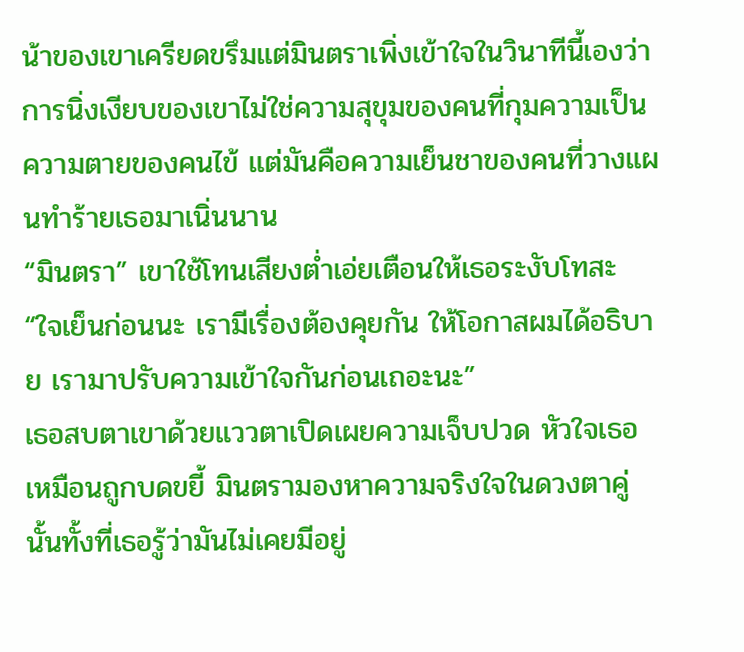น้าของเขาเครียดขรึมแต่มินตราเพิ่งเข้าใจในวินาทีนี้เองว่า การนิ่งเงียบของเขาไม่ใช่ความสุขุมของคนที่กุมความเป็นความตายของคนไข้ แต่มันคือความเย็นชาของคนที่วางแผนทำร้ายเธอมาเนิ่นนาน
“มินตรา” เขาใช้โทนเสียงต่ำเอ่ยเตือนให้เธอระงับโทสะ “ใจเย็นก่อนนะ เรามีเรื่องต้องคุยกัน ให้โอกาสผมได้อธิบาย เรามาปรับความเข้าใจกันก่อนเถอะนะ”
เธอสบตาเขาด้วยแววตาเปิดเผยความเจ็บปวด หัวใจเธอเหมือนถูกบดขยี้ มินตรามองหาความจริงใจในดวงตาคู่นั้นทั้งที่เธอรู้ว่ามันไม่เคยมีอยู่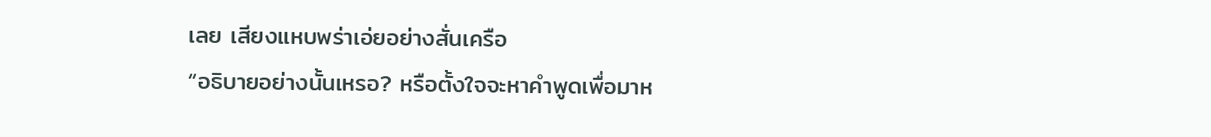เลย เสียงแหบพร่าเอ่ยอย่างสั่นเครือ
“อธิบายอย่างนั้นเหรอ? หรือตั้งใจจะหาคำพูดเพื่อมาห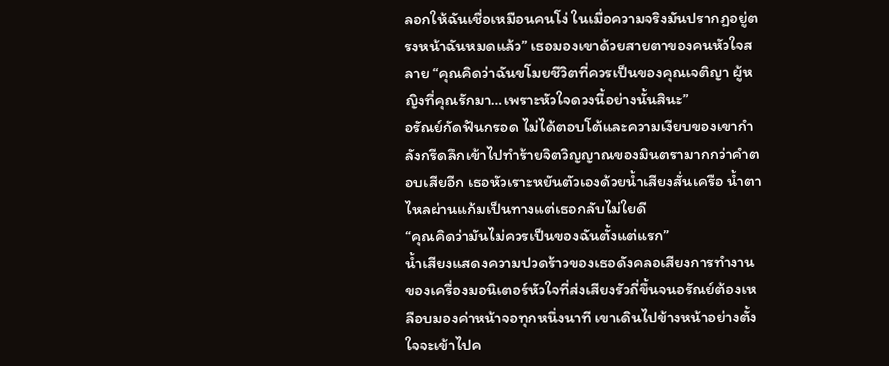ลอกให้ฉันเชื่อเหมือนคนโง่ ในเมื่อความจริงมันปรากฏอยู่ตรงหน้าฉันหมดแล้ว” เธอมองเขาด้วยสายตาของคนหัวใจสลาย “คุณคิดว่าฉันขโมยชีวิตที่ควรเป็นของคุณเจติญา ผู้หญิงที่คุณรักมา…เพราะหัวใจดวงนี้อย่างนั้นสินะ”
อรัณย์กัดฟันกรอด ไม่ได้ตอบโต้และความเงียบของเขากำลังกรีดลึกเข้าไปทำร้ายจิตวิญญาณของมินตรามากกว่าคำตอบเสียอีก เธอหัวเราะหยันตัวเองด้วยน้ำเสียงสั่นเครือ น้ำตาไหลผ่านแก้มเป็นทางแต่เธอกลับไม่ใยดี
“คุณคิดว่ามันไม่ควรเป็นของฉันตั้งแต่แรก”
น้ำเสียงแสดงความปวดร้าวของเธอดังคลอเสียงการทำงานของเครื่องมอนิเตอร์หัวใจที่ส่งเสียงรัวถี่ขึ้นจนอรัณย์ต้องเหลือบมองค่าหน้าจอทุกหนึ่งนาที เขาเดินไปข้างหน้าอย่างตั้งใจจะเข้าไปค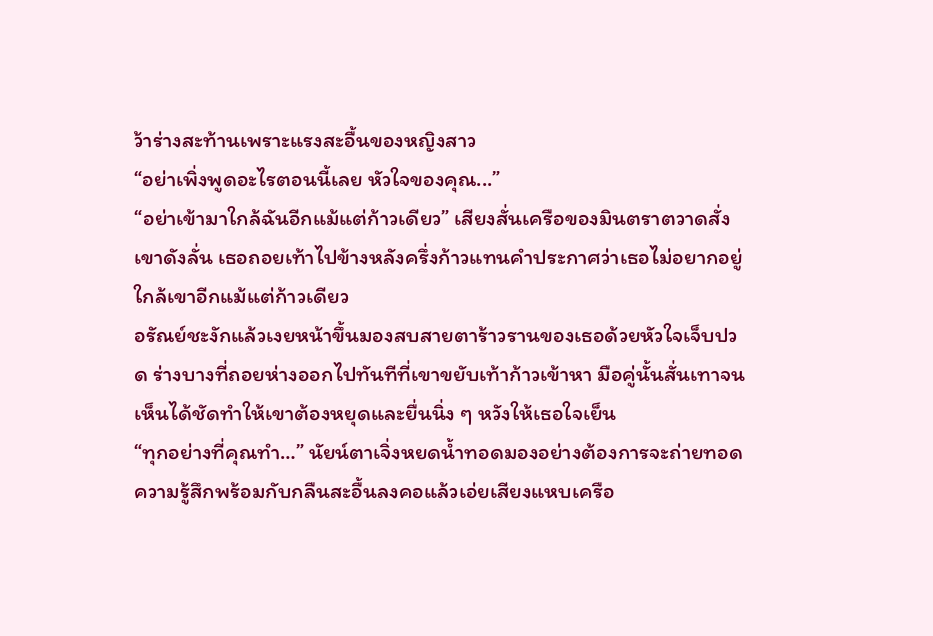ว้าร่างสะท้านเพราะแรงสะอื้นของหญิงสาว
“อย่าเพิ่งพูดอะไรตอนนี้เลย หัวใจของคุณ...”
“อย่าเข้ามาใกล้ฉันอีกแม้แต่ก้าวเดียว” เสียงสั่นเครือของมินตราตวาดสั่งเขาดังลั่น เธอถอยเท้าไปข้างหลังครึ่งก้าวแทนคำประกาศว่าเธอไม่อยากอยู่ใกล้เขาอีกแม้แต่ก้าวเดียว
อรัณย์ชะงักแล้วเงยหน้าขึ้นมองสบสายตาร้าวรานของเธอด้วยหัวใจเจ็บปวด ร่างบางที่ถอยห่างออกไปทันทีที่เขาขยับเท้าก้าวเข้าหา มือคู่นั้นสั่นเทาจนเห็นได้ชัดทำให้เขาต้องหยุดและยื่นนิ่ง ๆ หวังให้เธอใจเย็น
“ทุกอย่างที่คุณทำ…” นัยน์ตาเจิ่งหยดน้ำทอดมองอย่างต้องการจะถ่ายทอดความรู้สึกพร้อมกับกลืนสะอื้นลงคอแล้วเอ่ยเสียงแหบเครือ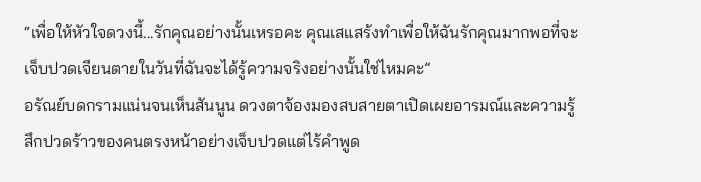“เพื่อให้หัวใจดวงนี้...รักคุณอย่างนั้นเหรอคะ คุณเสแสร้งทำเพื่อให้ฉันรักคุณมากพอที่จะเจ็บปวดเจียนตายในวันที่ฉันจะได้รู้ความจริงอย่างนั้นใช่ไหมคะ”
อรัณย์บดกรามแน่นจนเห็นสันนูน ดวงตาจ้องมองสบสายตาเปิดเผยอารมณ์และความรู้สึกปวดร้าวของคนตรงหน้าอย่างเจ็บปวดแต่ไร้คำพูด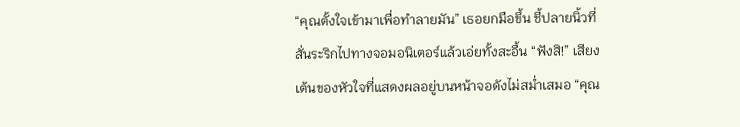“คุณตั้งใจเข้ามาเพื่อทำลายมัน” เธอยกมือขึ้น ชี้ปลายนิ้วที่สั่นระริกไปทางจอมอนิเตอร์แล้วเอ่ยทั้งสะอื้น “ฟังสิ!” เสียงเต้นของหัวใจที่แสดงผลอยู่บนหน้าจอดังไม่สม่ำเสมอ “คุณ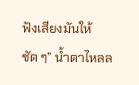ฟังเสียงมันให้ชัด ๆ” น้ำตาไหลล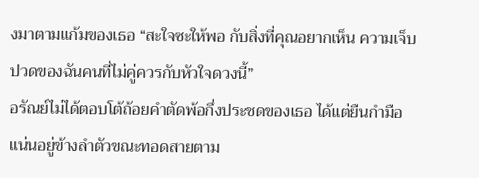งมาตามแก้มของเธอ “สะใจซะให้พอ กับสิ่งที่คุณอยากเห็น ความเจ็บปวดของฉันคนที่ไม่คู่ควรกับหัวใจดวงนี้”
อรัณย์ไม่ได้ตอบโต้ถ้อยคำตัดพ้อกึ่งประชดของเธอ ได้แต่ยืนกำมือแน่นอยู่ข้างลำตัวขณะทอดสายตาม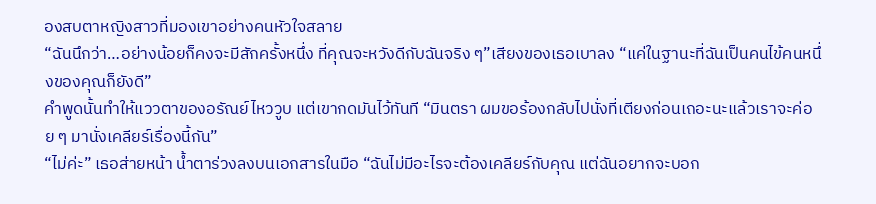องสบตาหญิงสาวที่มองเขาอย่างคนหัวใจสลาย
“ฉันนึกว่า…อย่างน้อยก็คงจะมีสักครั้งหนึ่ง ที่คุณจะหวังดีกับฉันจริง ๆ”เสียงของเธอเบาลง “แค่ในฐานะที่ฉันเป็นคนไข้คนหนึ่งของคุณก็ยังดี”
คำพูดนั้นทำให้แววตาของอรัณย์ไหววูบ แต่เขากดมันไว้ทันที “มินตรา ผมขอร้องกลับไปนั่งที่เตียงก่อนเถอะนะแล้วเราจะค่อย ๆ มานั่งเคลียร์เรื่องนี้กัน”
“ไม่ค่ะ” เธอส่ายหน้า น้ำตาร่วงลงบนเอกสารในมือ “ฉันไม่มีอะไรจะต้องเคลียร์กับคุณ แต่ฉันอยากจะบอก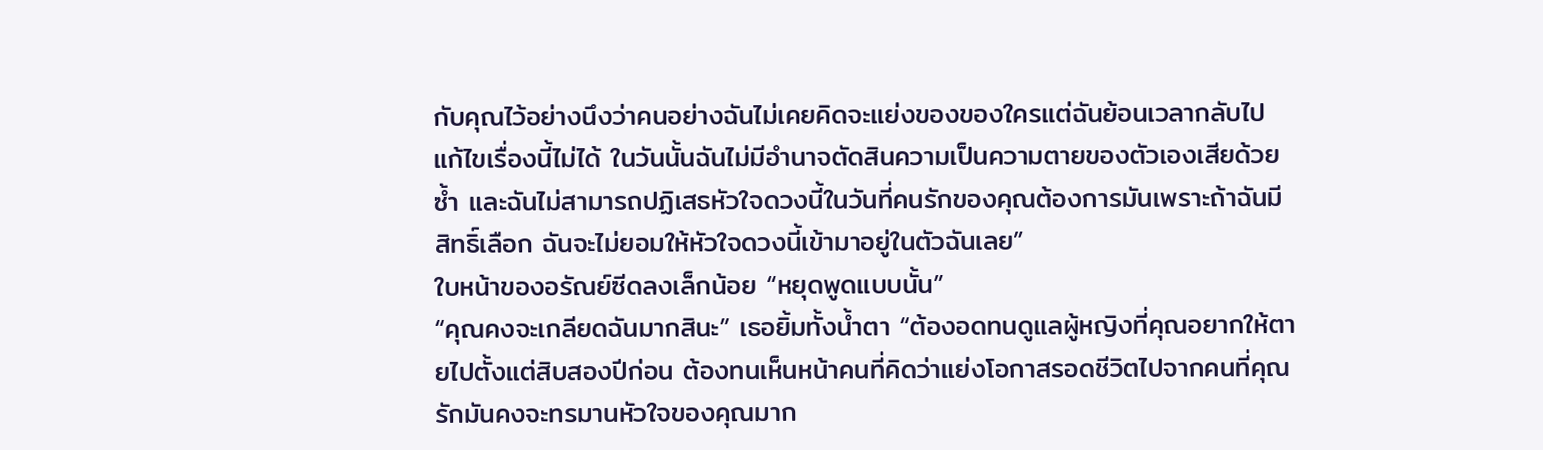กับคุณไว้อย่างนึงว่าคนอย่างฉันไม่เคยคิดจะแย่งของของใครแต่ฉันย้อนเวลากลับไปแก้ไขเรื่องนี้ไม่ได้ ในวันนั้นฉันไม่มีอำนาจตัดสินความเป็นความตายของตัวเองเสียด้วยซ้ำ และฉันไม่สามารถปฏิเสธหัวใจดวงนี้ในวันที่คนรักของคุณต้องการมันเพราะถ้าฉันมีสิทธิ์เลือก ฉันจะไม่ยอมให้หัวใจดวงนี้เข้ามาอยู่ในตัวฉันเลย”
ใบหน้าของอรัณย์ซีดลงเล็กน้อย “หยุดพูดแบบนั้น”
“คุณคงจะเกลียดฉันมากสินะ” เธอยิ้มทั้งน้ำตา “ต้องอดทนดูแลผู้หญิงที่คุณอยากให้ตายไปตั้งแต่สิบสองปีก่อน ต้องทนเห็นหน้าคนที่คิดว่าแย่งโอกาสรอดชีวิตไปจากคนที่คุณรักมันคงจะทรมานหัวใจของคุณมาก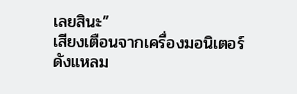เลยสินะ”
เสียงเตือนจากเครื่องมอนิเตอร์ดังแหลม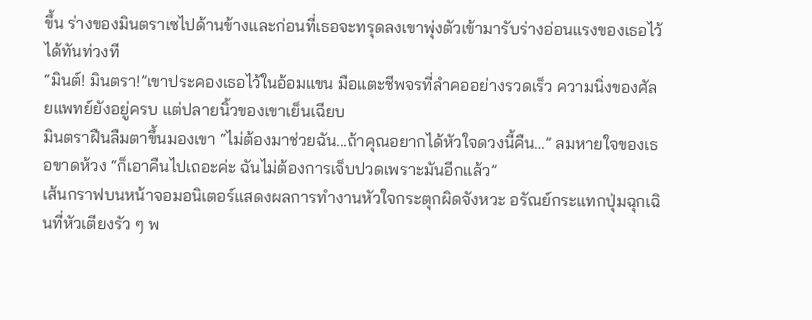ขึ้น ร่างของมินตราเซไปด้านข้างและก่อนที่เธอจะทรุดลงเขาพุ่งตัวเข้ามารับร่างอ่อนแรงของเธอไว้ได้ทันท่วงที
“มินต์! มินตรา!”เขาประคองเธอไว้ในอ้อมแขน มือแตะชีพจรที่ลำคออย่างรวดเร็ว ความนิ่งของศัลยแพทย์ยังอยู่ครบ แต่ปลายนิ้วของเขาเย็นเฉียบ
มินตราฝืนลืมตาขึ้นมองเขา “ไม่ต้องมาช่วยฉัน...ถ้าคุณอยากได้หัวใจดวงนี้คืน…” ลมหายใจของเธอขาดห้วง “ก็เอาคืนไปเถอะค่ะ ฉันไม่ต้องการเจ็บปวดเพราะมันอีกแล้ว”
เส้นกราฟบนหน้าจอมอนิเตอร์แสดงผลการทำงานหัวใจกระตุกผิดจังหวะ อรัณย์กระแทกปุ่มฉุกเฉินที่หัวเตียงรัว ๆ พ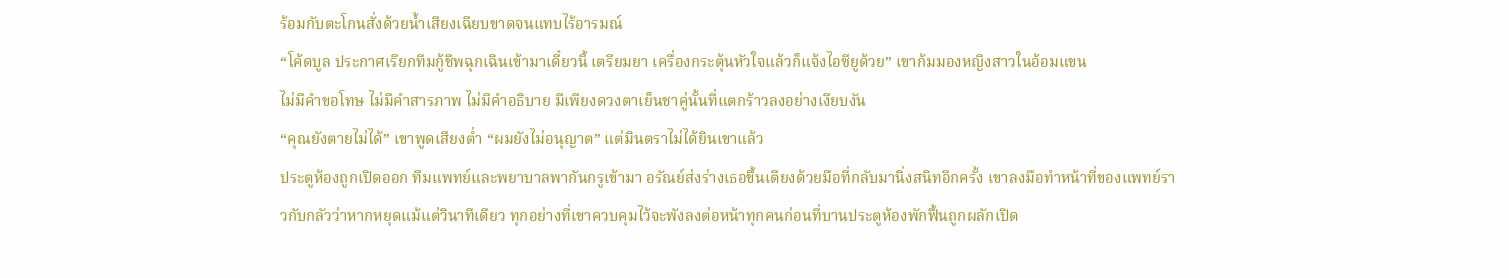ร้อมกับตะโกนสั่งด้วยน้ำเสียงเฉียบขาดจนแทบไร้อารมณ์
“โค้ดบูล ประกาศเรียกทีมกู้ชีพฉุกเฉินเข้ามาเดี๋ยวนี้ เตรียมยา เครื่องกระตุ้นหัวใจแล้วก็แจ้งไอซียูด้วย” เขาก้มมองหญิงสาวในอ้อมแขน
ไม่มีคำขอโทษ ไม่มีคำสารภาพ ไม่มีคำอธิบาย มีเพียงดวงตาเย็นชาคู่นั้นที่แตกร้าวลงอย่างเงียบงัน
“คุณยังตายไม่ได้” เขาพูดเสียงต่ำ “ผมยังไม่อนุญาต” แต่มินตราไม่ได้ยินเขาแล้ว
ประตูห้องถูกเปิดออก ทีมแพทย์และพยาบาลพากันกรูเข้ามา อรัณย์ส่งร่างเธอขึ้นเตียงด้วยมือที่กลับมานิ่งสนิทอีกครั้ง เขาลงมือทำหน้าที่ของแพทย์ราวกับกลัวว่าหากหยุดแม้แต่วินาทีเดียว ทุกอย่างที่เขาควบคุมไว้จะพังลงต่อหน้าทุกคนก่อนที่บานประตูห้องพักฟื้นถูกผลักเปิด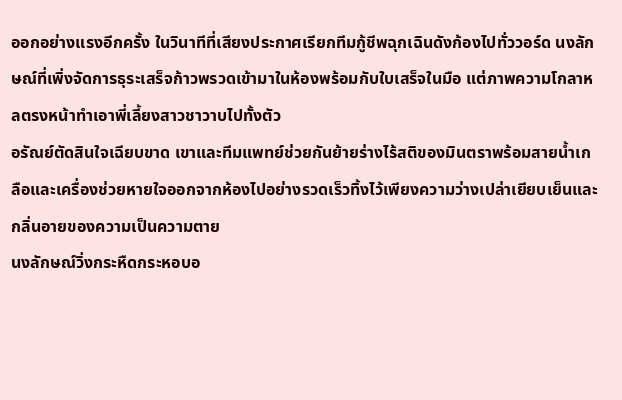ออกอย่างแรงอีกครั้ง ในวินาทีที่เสียงประกาศเรียกทีมกู้ชีพฉุกเฉินดังก้องไปทั่ววอร์ด นงลักษณ์ที่เพิ่งจัดการธุระเสร็จก้าวพรวดเข้ามาในห้องพร้อมกับใบเสร็จในมือ แต่ภาพความโกลาหลตรงหน้าทำเอาพี่เลี้ยงสาวชาวาบไปทั้งตัว
อรัณย์ตัดสินใจเฉียบขาด เขาและทีมแพทย์ช่วยกันย้ายร่างไร้สติของมินตราพร้อมสายน้ำเกลือและเครื่องช่วยหายใจออกจากห้องไปอย่างรวดเร็วทิ้งไว้เพียงความว่างเปล่าเยียบเย็นและกลิ่นอายของความเป็นความตาย
นงลักษณ์วิ่งกระหืดกระหอบอ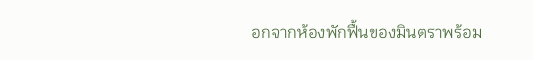อกจากห้องพักฟื้นของมินตราพร้อม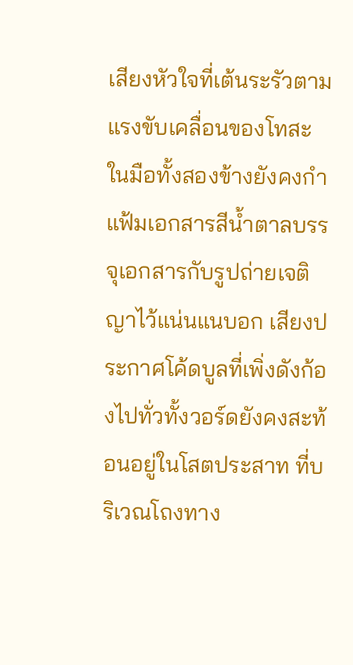เสียงหัวใจที่เต้นระรัวตามแรงขับเคลื่อนของโทสะ ในมือทั้งสองข้างยังคงกำแฟ้มเอกสารสีน้ำตาลบรรจุเอกสารกับรูปถ่ายเจติญาไว้แน่นแนบอก เสียงประกาศโค้ดบูลที่เพิ่งดังก้องไปทั่วทั้งวอร์ดยังคงสะท้อนอยู่ในโสตประสาท ที่บริเวณโถงทาง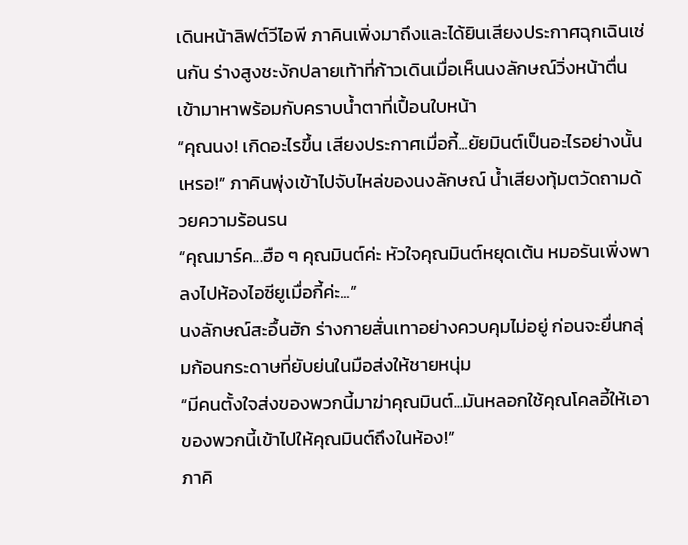เดินหน้าลิฟต์วีไอพี ภาคินเพิ่งมาถึงและได้ยินเสียงประกาศฉุกเฉินเช่นกัน ร่างสูงชะงักปลายเท้าที่ก้าวเดินเมื่อเห็นนงลักษณ์วิ่งหน้าตื่นเข้ามาหาพร้อมกับคราบน้ำตาที่เปื้อนใบหน้า
“คุณนง! เกิดอะไรขึ้น เสียงประกาศเมื่อกี้...ยัยมินต์เป็นอะไรอย่างนั้นเหรอ!” ภาคินพุ่งเข้าไปจับไหล่ของนงลักษณ์ น้ำเสียงทุ้มตวัดถามด้วยความร้อนรน
“คุณมาร์ค...ฮือ ๆ คุณมินต์ค่ะ หัวใจคุณมินต์หยุดเต้น หมอรันเพิ่งพาลงไปห้องไอซียูเมื่อกี้ค่ะ...”
นงลักษณ์สะอื้นฮัก ร่างกายสั่นเทาอย่างควบคุมไม่อยู่ ก่อนจะยื่นกลุ่มก้อนกระดาษที่ยับย่นในมือส่งให้ชายหนุ่ม
“มีคนตั้งใจส่งของพวกนี้มาฆ่าคุณมินต์...มันหลอกใช้คุณโคลอี้ให้เอาของพวกนี้เข้าไปให้คุณมินต์ถึงในห้อง!”
ภาคิ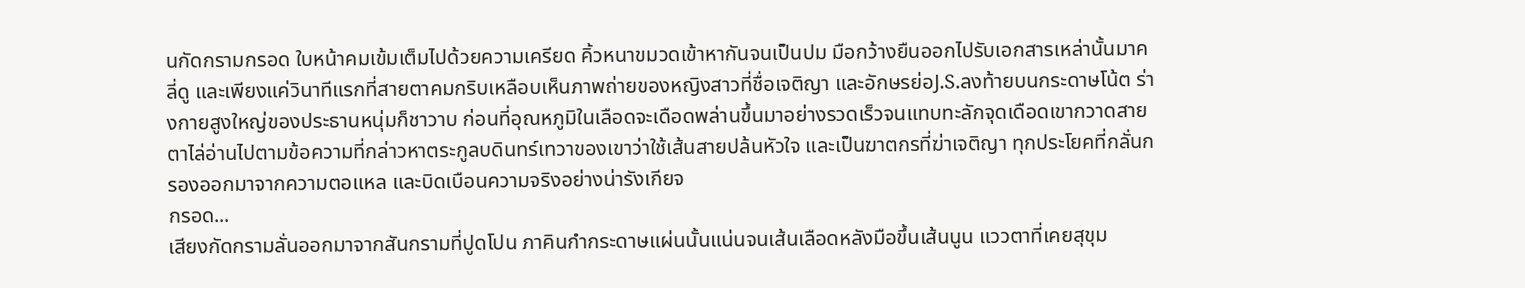นกัดกรามกรอด ใบหน้าคมเข้มเต็มไปด้วยความเครียด คิ้วหนาขมวดเข้าหากันจนเป็นปม มือกว้างยืนออกไปรับเอกสารเหล่านั้นมาคลี่ดู และเพียงแค่วินาทีแรกที่สายตาคมกริบเหลือบเห็นภาพถ่ายของหญิงสาวที่ชื่อเจติญา และอักษรย่อJ.S.ลงท้ายบนกระดาษโน้ต ร่างกายสูงใหญ่ของประธานหนุ่มก็ชาวาบ ก่อนที่อุณหภูมิในเลือดจะเดือดพล่านขึ้นมาอย่างรวดเร็วจนแทบทะลักจุดเดือดเขากวาดสายตาไล่อ่านไปตามข้อความที่กล่าวหาตระกูลบดินทร์เทวาของเขาว่าใช้เส้นสายปล้นหัวใจ และเป็นฆาตกรที่ฆ่าเจติญา ทุกประโยคที่กลั่นกรองออกมาจากความตอแหล และบิดเบือนความจริงอย่างน่ารังเกียจ
กรอด...
เสียงกัดกรามลั่นออกมาจากสันกรามที่ปูดโปน ภาคินกำกระดาษแผ่นนั้นแน่นจนเส้นเลือดหลังมือขึ้นเส้นนูน แววตาที่เคยสุขุม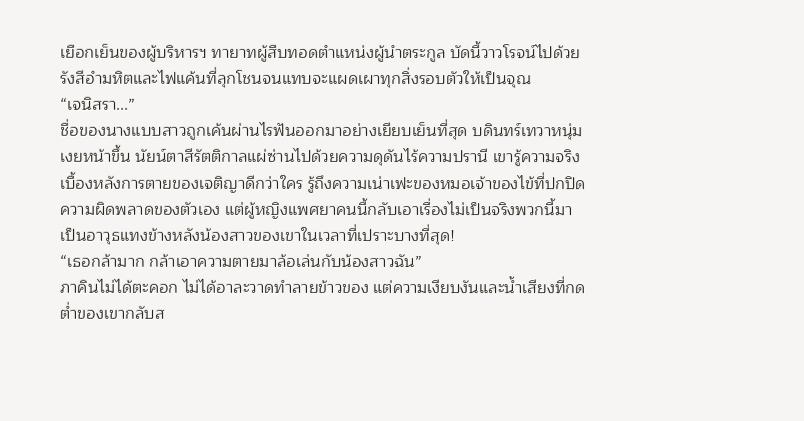เยือกเย็นของผู้บริหารฯ ทายาทผู้สืบทอดตำแหน่งผู้นำตระกูล บัดนี้วาวโรจน์ไปด้วยรังสีอำมหิตและไฟแค้นที่ลุกโชนจนแทบจะแผดเผาทุกสิ่งรอบตัวให้เป็นจุณ
“เจนิสรา...”
ชื่อของนางแบบสาวถูกเค้นผ่านไรฟันออกมาอย่างเยียบเย็นที่สุด บดินทร์เทวาหนุ่มเงยหน้าขึ้น นัยน์ตาสีรัตติกาลแผ่ซ่านไปด้วยความดุดันไร้ความปรานี เขารู้ความจริงเบื้องหลังการตายของเจติญาดีกว่าใคร รู้ถึงความเน่าเฟะของหมอเจ้าของไข้ที่ปกปิดความผิดพลาดของตัวเอง แต่ผู้หญิงแพศยาคนนี้กลับเอาเรื่องไม่เป็นจริงพวกนี้มาเป็นอาวุธแทงข้างหลังน้องสาวของเขาในเวลาที่เปราะบางที่สุด!
“เธอกล้ามาก กล้าเอาความตายมาล้อเล่นกับน้องสาวฉัน”
ภาคินไม่ได้ตะคอก ไม่ได้อาละวาดทำลายข้าวของ แต่ความเงียบงันและน้ำเสียงที่กดต่ำของเขากลับส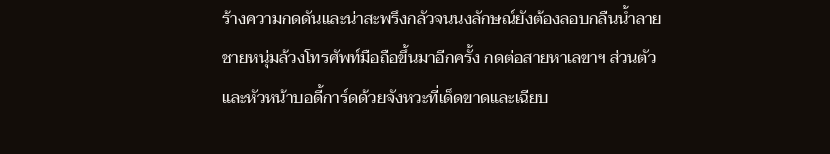ร้างความกดดันและน่าสะพรึงกลัวจนนงลักษณ์ยังต้องลอบกลืนน้ำลาย ชายหนุ่มล้วงโทรศัพท์มือถือขึ้นมาอีกครั้ง กดต่อสายหาเลขาฯ ส่วนตัวและหัวหน้าบอดี้การ์ดด้วยจังหวะที่เด็ดขาดและเฉียบ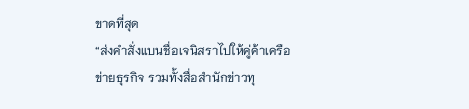ขาดที่สุด
“ส่งคำสั่งแบนชื่อเจนิสราไปให้คู่ค้าเครือข่ายธุรกิจ รวมทั้งสื่อสำนักข่าวทุ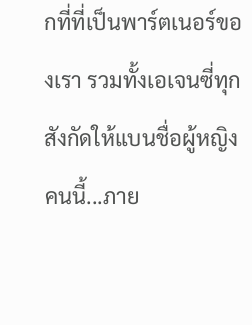กที่ที่เป็นพาร์ตเนอร์ของเรา รวมทั้งเอเจนซี่ทุกสังกัดให้แบนชื่อผู้หญิงคนนี้...ภาย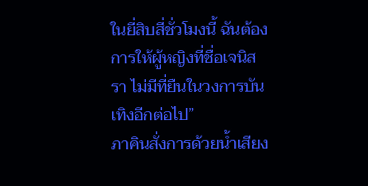ในยี่สิบสี่ชั่วโมงนี้ ฉันต้องการให้ผู้หญิงที่ชื่อเจนิสรา ไม่มีที่ยืนในวงการบันเทิงอีกต่อไป”
ภาคินสั่งการด้วยน้ำเสียง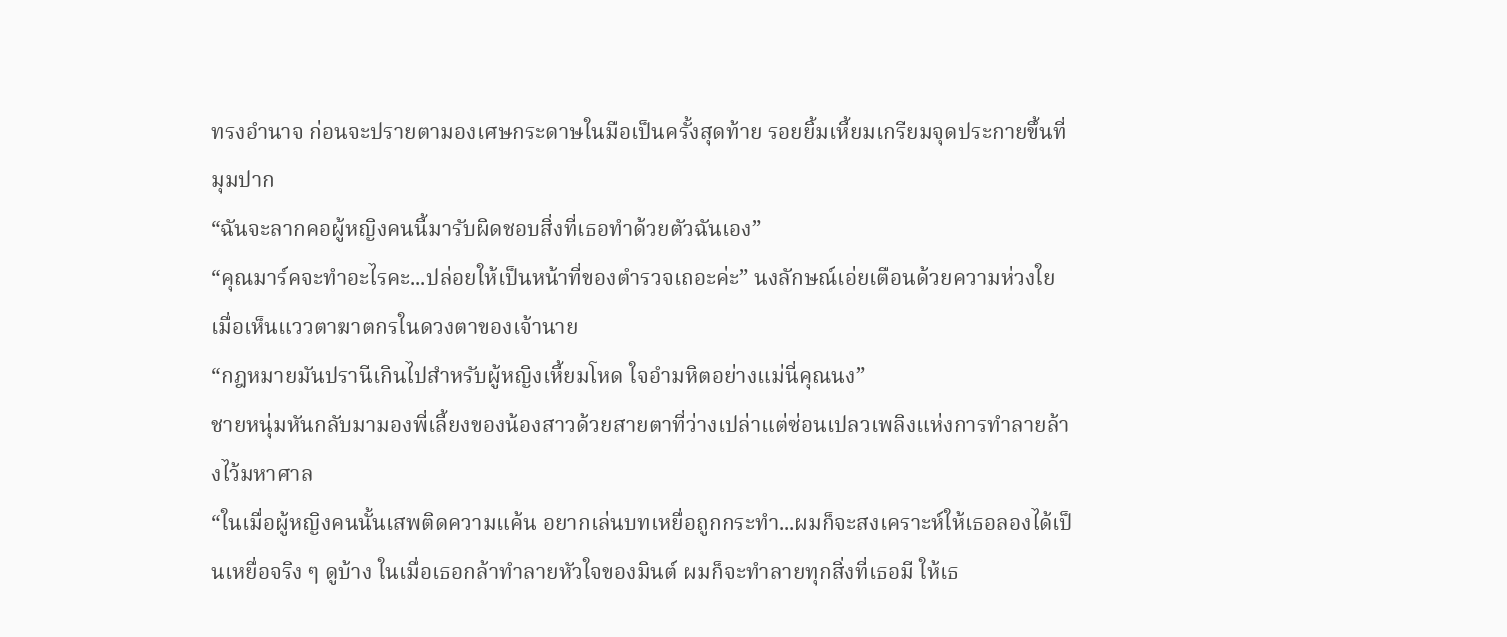ทรงอำนาจ ก่อนจะปรายตามองเศษกระดาษในมือเป็นครั้งสุดท้าย รอยยิ้มเหี้ยมเกรียมจุดประกายขึ้นที่มุมปาก
“ฉันจะลากคอผู้หญิงคนนี้มารับผิดชอบสิ่งที่เธอทำด้วยตัวฉันเอง”
“คุณมาร์คจะทำอะไรคะ...ปล่อยให้เป็นหน้าที่ของตำรวจเถอะค่ะ” นงลักษณ์เอ่ยเตือนด้วยความห่วงใยเมื่อเห็นแววตาฆาตกรในดวงตาของเจ้านาย
“กฎหมายมันปรานีเกินไปสำหรับผู้หญิงเหี้ยมโหด ใจอำมหิตอย่างแม่นี่คุณนง”
ชายหนุ่มหันกลับมามองพี่เลี้ยงของน้องสาวด้วยสายตาที่ว่างเปล่าแต่ซ่อนเปลวเพลิงแห่งการทำลายล้างไว้มหาศาล
“ในเมื่อผู้หญิงคนนั้นเสพติดความแค้น อยากเล่นบทเหยื่อถูกกระทำ...ผมก็จะสงเคราะห์ให้เธอลองได้เป็นเหยื่อจริง ๆ ดูบ้าง ในเมื่อเธอกล้าทำลายหัวใจของมินต์ ผมก็จะทำลายทุกสิ่งที่เธอมี ให้เธ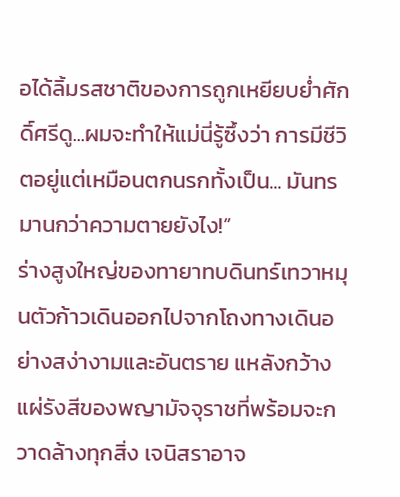อได้ลิ้มรสชาติของการถูกเหยียบย่ำศักดิ์ศรีดู...ผมจะทำให้แม่นี่รู้ซึ้งว่า การมีชีวิตอยู่แต่เหมือนตกนรกทั้งเป็น... มันทรมานกว่าความตายยังไง!”
ร่างสูงใหญ่ของทายาทบดินทร์เทวาหมุนตัวก้าวเดินออกไปจากโถงทางเดินอย่างสง่างามและอันตราย แหลังกว้างแผ่รังสีของพญามัจจุราชที่พร้อมจะกวาดล้างทุกสิ่ง เจนิสราอาจ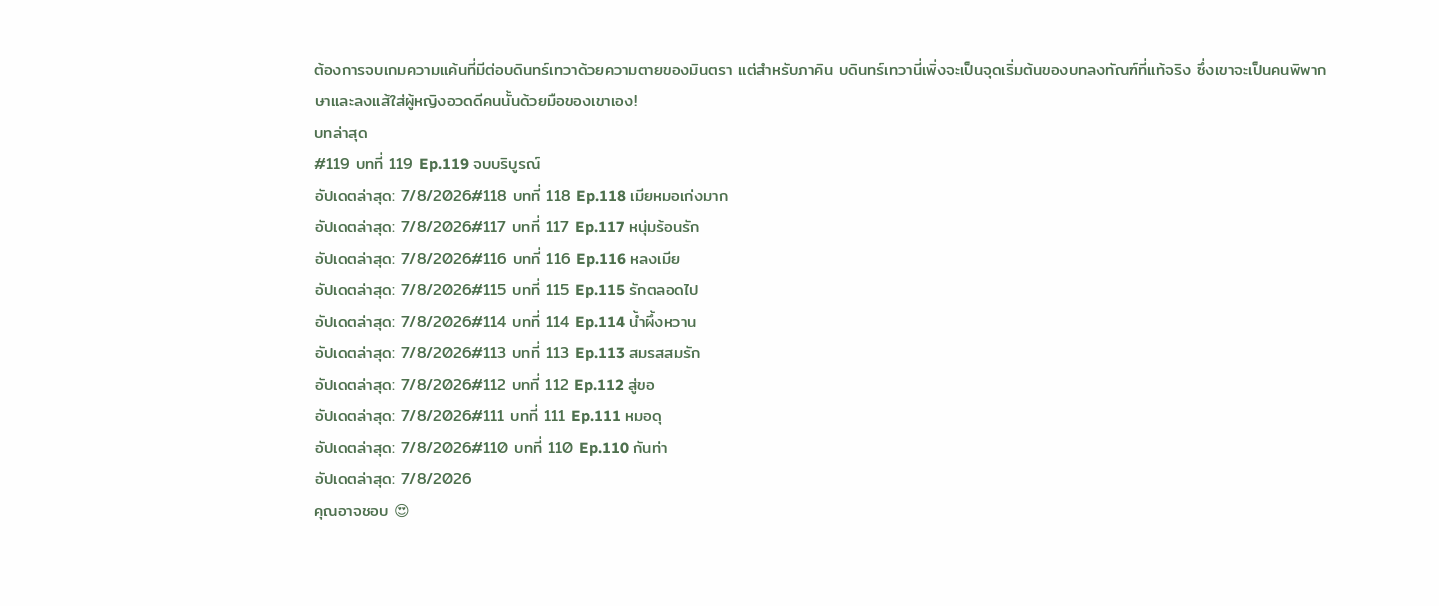ต้องการจบเกมความแค้นที่มีต่อบดินทร์เทวาด้วยความตายของมินตรา แต่สำหรับภาคิน บดินทร์เทวานี่เพิ่งจะเป็นจุดเริ่มต้นของบทลงทัณฑ์ที่แท้จริง ซึ่งเขาจะเป็นคนพิพากษาและลงแส้ใส่ผู้หญิงอวดดีคนนั้นด้วยมือของเขาเอง!
บทล่าสุด
#119 บทที่ 119 Ep.119 จบบริบูรณ์
อัปเดตล่าสุด: 7/8/2026#118 บทที่ 118 Ep.118 เมียหมอเก่งมาก
อัปเดตล่าสุด: 7/8/2026#117 บทที่ 117 Ep.117 หนุ่มร้อนรัก
อัปเดตล่าสุด: 7/8/2026#116 บทที่ 116 Ep.116 หลงเมีย
อัปเดตล่าสุด: 7/8/2026#115 บทที่ 115 Ep.115 รักตลอดไป
อัปเดตล่าสุด: 7/8/2026#114 บทที่ 114 Ep.114 น้ำผึ้งหวาน
อัปเดตล่าสุด: 7/8/2026#113 บทที่ 113 Ep.113 สมรสสมรัก
อัปเดตล่าสุด: 7/8/2026#112 บทที่ 112 Ep.112 สู่ขอ
อัปเดตล่าสุด: 7/8/2026#111 บทที่ 111 Ep.111 หมอดุ
อัปเดตล่าสุด: 7/8/2026#110 บทที่ 110 Ep.110 กันท่า
อัปเดตล่าสุด: 7/8/2026
คุณอาจชอบ 😍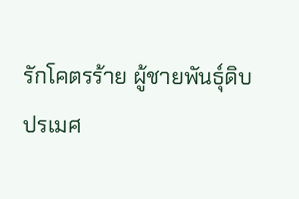รักโคตรร้าย ผู้ชายพันธุ์ดิบ
ปรเมศ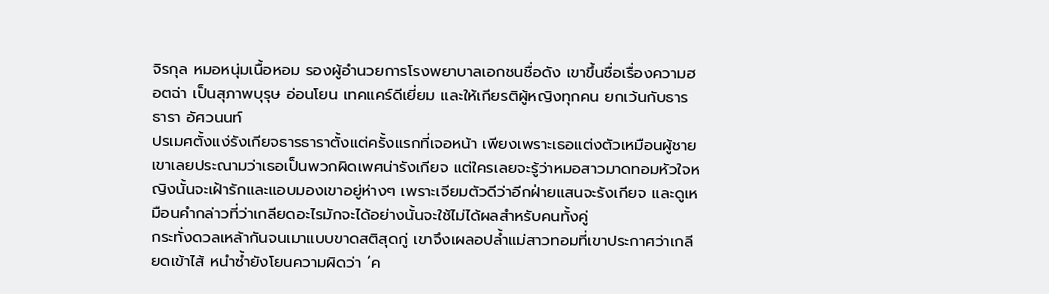จิรกุล หมอหนุ่มเนื้อหอม รองผู้อำนวยการโรงพยาบาลเอกชนชื่อดัง เขาขึ้นชื่อเรื่องความฮอตฉ่า เป็นสุภาพบุรุษ อ่อนโยน เทคแคร์ดีเยี่ยม และให้เกียรติผู้หญิงทุกคน ยกเว้นกับธารธารา อัศวนนท์
ปรเมศตั้งแง่รังเกียจธารธาราตั้งแต่ครั้งแรกที่เจอหน้า เพียงเพราะเธอแต่งตัวเหมือนผู้ชาย เขาเลยประณามว่าเธอเป็นพวกผิดเพศน่ารังเกียจ แต่ใครเลยจะรู้ว่าหมอสาวมาดทอมหัวใจหญิงนั้นจะเฝ้ารักและแอบมองเขาอยู่ห่างๆ เพราะเจียมตัวดีว่าอีกฝ่ายแสนจะรังเกียจ และดูเหมือนคำกล่าวที่ว่าเกลียดอะไรมักจะได้อย่างนั้นจะใช้ไม่ได้ผลสำหรับคนทั้งคู่
กระทั่งดวลเหล้ากันจนเมาแบบขาดสติสุดกู่ เขาจึงเผลอปล้ำแม่สาวทอมที่เขาประกาศว่าเกลียดเข้าไส้ หนำซ้ำยังโยนความผิดว่า ‘ค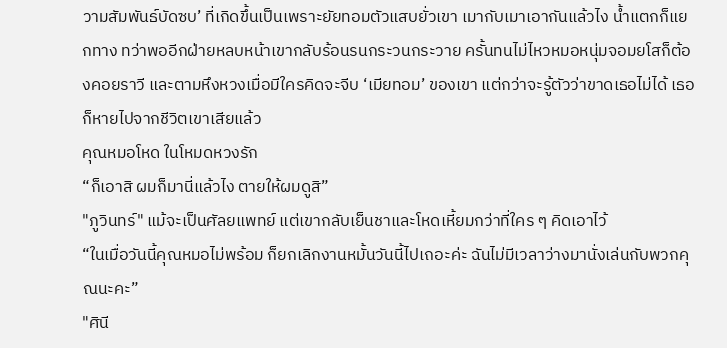วามสัมพันธ์บัดซบ’ ที่เกิดขึ้นเป็นเพราะยัยทอมตัวแสบยั่วเขา เมากับเมาเอากันแล้วไง น้ำแตกก็แยกทาง ทว่าพออีกฝ่ายหลบหน้าเขากลับร้อนรนกระวนกระวาย ครั้นทนไม่ไหวหมอหนุ่มจอมยโสก็ต้องคอยราวี และตามหึงหวงเมื่อมีใครคิดจะจีบ ‘เมียทอม’ ของเขา แต่กว่าจะรู้ตัวว่าขาดเธอไม่ได้ เธอก็หายไปจากชีวิตเขาเสียแล้ว
คุณหมอโหด ในโหมดหวงรัก
“ก็เอาสิ ผมก็มานี่แล้วไง ตายให้ผมดูสิ”
"ภูวินทร์" แม้จะเป็นศัลยแพทย์ แต่เขากลับเย็นชาและโหดเหี้ยมกว่าที่ใคร ๆ คิดเอาไว้
“ในเมื่อวันนี้คุณหมอไม่พร้อม ก็ยกเลิกงานหมั้นวันนี้ไปเถอะค่ะ ฉันไม่มีเวลาว่างมานั่งเล่นกับพวกคุณนะคะ”
"ศินี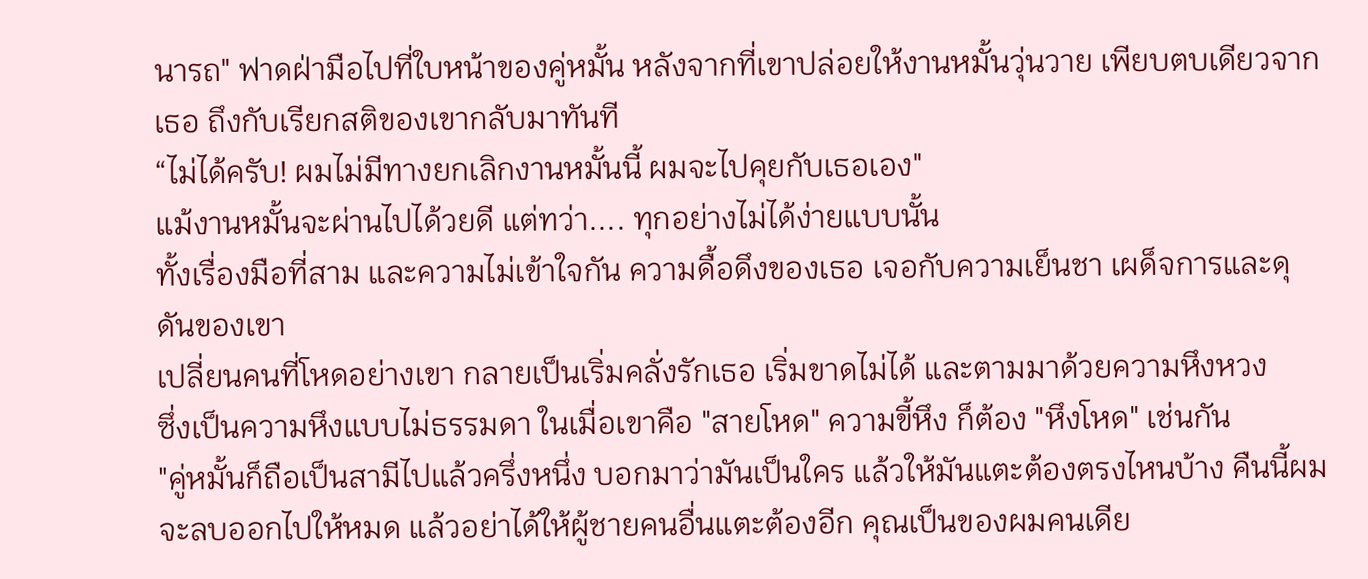นารถ" ฟาดฝ่ามือไปที่ใบหน้าของคู่หมั้น หลังจากที่เขาปล่อยให้งานหมั้นวุ่นวาย เพียบตบเดียวจากเธอ ถึงกับเรียกสติของเขากลับมาทันที
“ไม่ได้ครับ! ผมไม่มีทางยกเลิกงานหมั้นนี้ ผมจะไปคุยกับเธอเอง"
แม้งานหมั้นจะผ่านไปได้วยดี แต่ทว่า.... ทุกอย่างไม่ได้ง่ายแบบนั้น
ทั้งเรื่องมือที่สาม และความไม่เข้าใจกัน ความดื้อดึงของเธอ เจอกับความเย็นชา เผด็จการและดุดันของเขา
เปลี่ยนคนที่โหดอย่างเขา กลายเป็นเริ่มคลั่งรักเธอ เริ่มขาดไม่ได้ และตามมาด้วยความหึงหวง
ซึ่งเป็นความหึงแบบไม่ธรรมดา ในเมื่อเขาคือ "สายโหด" ความขี้หึง ก็ต้อง "หึงโหด" เช่นกัน
"คู่หมั้นก็ถือเป็นสามีไปแล้วครึ่งหนึ่ง บอกมาว่ามันเป็นใคร แล้วให้มันแตะต้องตรงไหนบ้าง คืนนี้ผมจะลบออกไปให้หมด แล้วอย่าได้ให้ผู้ชายคนอื่นแตะต้องอีก คุณเป็นของผมคนเดีย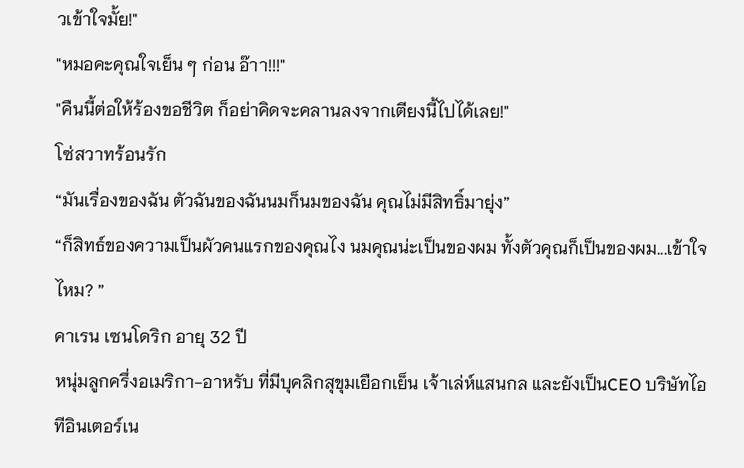วเข้าใจมั้ย!"
"หมอคะคุณใจเย็น ๆ ก่อน อ๊าา!!!"
"คืนนี้ต่อให้ร้องขอชีวิต ก็อย่าคิดจะคลานลงจากเตียงนี้ไปได้เลย!"
โซ่สวาทร้อนรัก
“มันเรื่องของฉัน ตัวฉันของฉันนมก็นมของฉัน คุณไม่มีสิทธิ์มายุ่ง”
“ก็สิทธ์ของความเป็นผัวคนแรกของคุณไง นมคุณน่ะเป็นของผม ทั้งตัวคุณก็เป็นของผม...เข้าใจไหม? ”
คาเรน เซนโดริก อายุ 32 ปี
หนุ่มลูกครึ่งอเมริกา-อาหรับ ที่มีบุคลิกสุขุมเยือกเย็น เจ้าเล่ห์แสนกล และยังเป็นCEO บริษัทไอทีอินเตอร์เน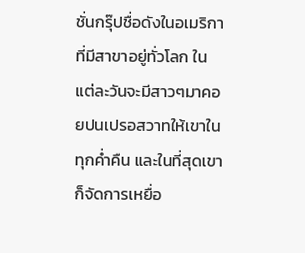ชั่นกรุ๊ปชื่อดังในอเมริกาที่มีสาขาอยู่ทั่วโลก ในแต่ละวันจะมีสาวๆมาคอยปนเปรอสวาทให้เขาในทุกค่ำคืน และในที่สุดเขาก็จัดการเหยื่อ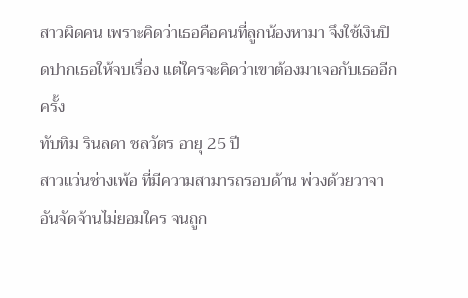สาวผิดคน เพราะคิดว่าเธอคือคนที่ลูกน้องหามา จึงใช้เงินปิดปากเธอให้จบเรื่อง แต่ใครจะคิดว่าเขาต้องมาเจอกับเธออีกครั้ง
ทับทิม รินลดา ชลวัตร อายุ 25 ปี
สาวแว่นช่างเพ้อ ที่มีความสามารถรอบด้าน พ่วงด้วยวาจาอันจัดจ้านไม่ยอมใคร จนถูก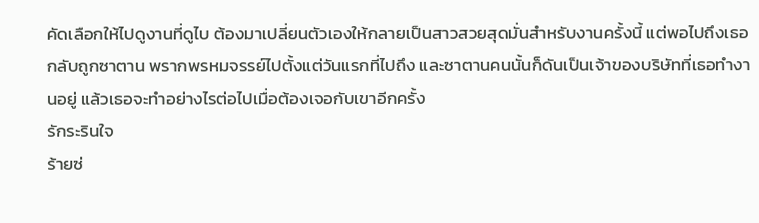คัดเลือกให้ไปดูงานที่ดูไบ ต้องมาเปลี่ยนตัวเองให้กลายเป็นสาวสวยสุดมั่นสำหรับงานครั้งนี้ แต่พอไปถึงเธอกลับถูกซาตาน พรากพรหมจรรย์ไปตั้งแต่วันแรกที่ไปถึง และซาตานคนนั้นก็ดันเป็นเจ้าของบริษัทที่เธอทำงานอยู่ แล้วเธอจะทำอย่างไรต่อไปเมื่อต้องเจอกับเขาอีกครั้ง
รักระรินใจ
ร้ายซ่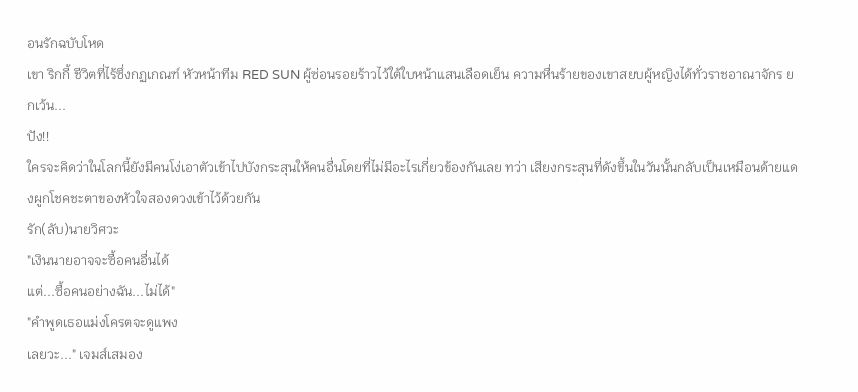อนรักฉบับโหด
เขา ริกกี้ ชีวิตที่ไร้ซึ่งกฏเกณฑ์ หัวหน้าทีม RED SUN ผู้ซ่อนรอยร้าวไว้ใต้ใบหน้าแสนเลือดเย็น ความหื่นร้ายของเขาสยบผู้หญิงได้ทั่วราชอาณาจักร ยกเว้น...
ปัง!!
ใครจะคิดว่าในโลกนี้ยังมีคนโง่เอาตัวเข้าไปบังกระสุนให้คนอื่นโดยที่ไม่มีอะไรเกี่ยวข้องกันเลย ทว่า เสียงกระสุนที่ดังขึ้นในวันนั้นกลับเป็นเหมือนด้ายแดงผูกโชคชะตาของหัวใจสองดวงเข้าไว้ด้วยกัน
รัก(ลับ)นายวิศวะ
"เงินนายอาจจะซื้อคนอื่นได้
แต่...ซื้อคนอย่างฉัน...ไม่ได้"
"คำพูดเธอแม่งโครตจะดูแพง
เลยวะ..." เจมส์เสมอง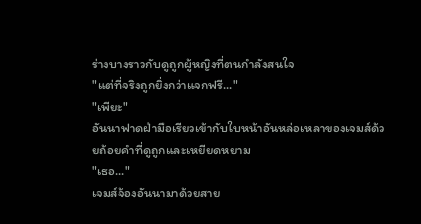ร่างบางราวกับดูถูกผู้หญิงที่ตนกำลังสนใจ
"แต่ที่จริงถูกยิ่งกว่าแจกฟรี..."
"เพียะ"
อันนาฟาดฝ่ามือเรียวเข้ากับใบหน้าอันหล่อเหลาของเจมส์ด้วยถ้อยคำที่ดูถูกและเหยียดหยาม
"เธอ..."
เจมส์จ้องอันนามาด้วยสาย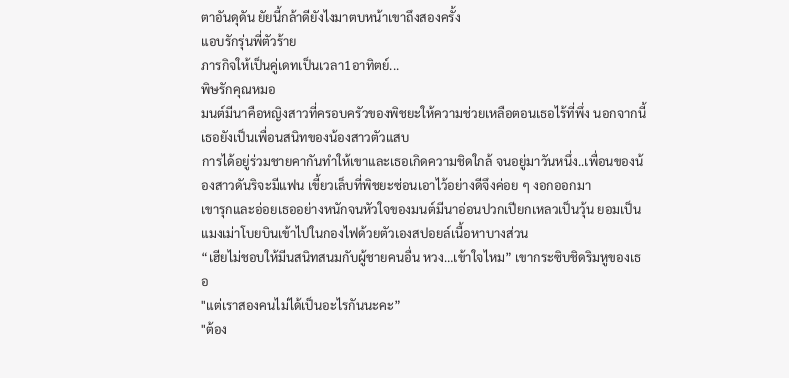ตาอันดุดัน ยัยนี้กล้าดียังไงมาตบหน้าเขาถึงสองครั้ง
แอบรักรุ่นพี่ตัวร้าย
ภารกิจให้เป็นคู่เดทเป็นเวลา1อาทิตย์...
พิษรักคุณหมอ
มนต์มีนาคือหญิงสาวที่ครอบครัวของพิชยะให้ความช่วยเหลือตอนเธอไร้ที่พึ่ง นอกจากนี้เธอยังเป็นเพื่อนสนิทของน้องสาวตัวแสบ
การได้อยู่ร่วมชายคากันทำให้เขาและเธอเกิดความชิดใกล้ จนอยู่มาวันหนึ่ง..เพื่อนของน้องสาวดันริจะมีแฟน เขี้ยวเล็บที่พิชยะซ่อนเอาไว้อย่างดีจึงค่อย ๆ งอกออกมา
เขารุกและอ่อยเธออย่างหนักจนหัวใจของมนต์มีนาอ่อนปวกเปียกเหลวเป็นวุ้น ยอมเป็นแมงเม่าโบยบินเข้าไปในกองไฟด้วยตัวเองสปอยล์เนื้อหาบางส่วน
“เฮียไม่ชอบให้มีนสนิทสนมกับผู้ชายคนอื่น หวง…เข้าใจไหม” เขากระซิบชิดริมหูของเธอ
"แต่เราสองคนไม่ได้เป็นอะไรกันนะคะ”
"ต้อง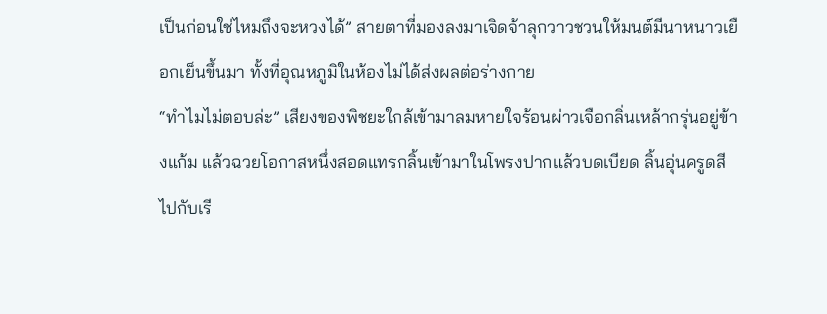เป็นก่อนใช่ไหมถึงจะหวงได้” สายตาที่มองลงมาเจิดจ้าลุกวาวชวนให้มนต์มีนาหนาวเยือกเย็นขึ้นมา ทั้งที่อุณหภูมิในห้องไม่ได้ส่งผลต่อร่างกาย
“ทำไมไม่ตอบล่ะ” เสียงของพิชยะใกล้เข้ามาลมหายใจร้อนผ่าวเจือกลิ่นเหล้ากรุ่นอยู่ข้างแก้ม แล้วฉวยโอกาสหนึ่งสอดแทรกลิ้นเข้ามาในโพรงปากแล้วบดเบียด ลิ้นอุ่นครูดสีไปกับเรี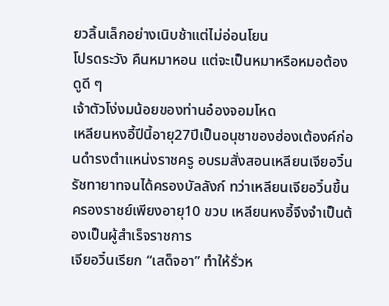ยวลิ้นเล็กอย่างเนิบช้าแต่ไม่อ่อนโยน
โปรดระวัง คืนหมาหอน แต่จะเป็นหมาหรือหมอต้องดูดี ๆ
เจ้าตัวโง่งมน้อยของท่านอ๋องจอมโหด
เหลียนหงอี้ปีนี้อายุ27ปีเป็นอนุชาของฮ่องเต้องค์ก่อนดำรงตำแหน่งราชครู อบรมสั่งสอนเหลียนเจียอวิ๋น รัชทายาทจนได้ครองบัลลังก์ ทว่าเหลียนเจียอวิ๋นขึ้นครองราชย์เพียงอายุ10 ขวบ เหลียนหงอี้จึงจำเป็นต้องเป็นผู้สำเร็จราชการ
เจียอวิ๋นเรียก “เสด็จอา” ทำให้รั่วห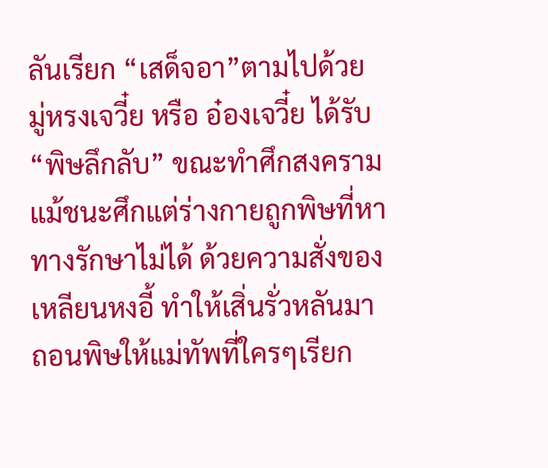ลันเรียก “เสด็จอา”ตามไปด้วย
มู่หรงเจวี๋ย หรือ อ๋องเจวี๋ย ได้รับ“พิษลึกลับ” ขณะทำศึกสงครามแม้ชนะศึกแต่ร่างกายถูกพิษที่หาทางรักษาไม่ได้ ด้วยความสั่งของเหลียนหงอี้ ทำให้เสิ่นรั่วหลันมาถอนพิษให้แม่ทัพที่ใครๆเรียก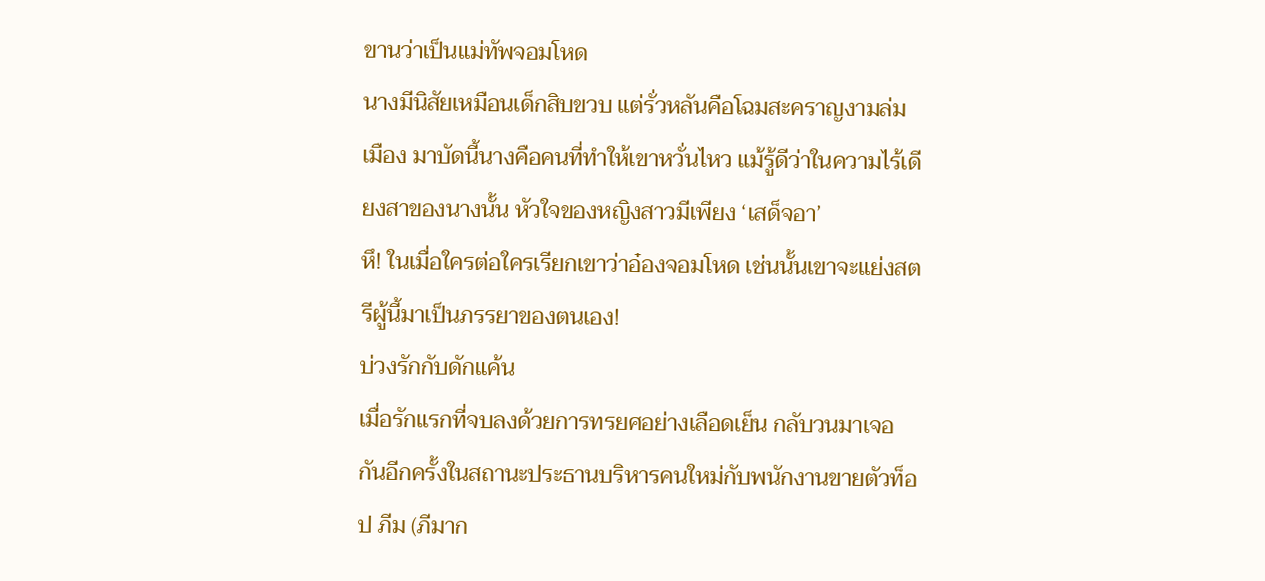ขานว่าเป็นแม่ทัพจอมโหด
นางมีนิสัยเหมือนเด็กสิบขวบ แต่รั่วหลันคือโฉมสะคราญงามล่มเมือง มาบัดนี้นางคือคนที่ทำให้เขาหวั่นไหว แม้รู้ดีว่าในความไร้เดียงสาของนางนั้น หัวใจของหญิงสาวมีเพียง ‘เสด็จอา’
หึ! ในเมื่อใครต่อใครเรียกเขาว่าอ๋องจอมโหด เช่นนั้นเขาจะแย่งสตรีผู้นี้มาเป็นภรรยาของตนเอง!
บ่วงรักกับดักแค้น
เมื่อรักแรกที่จบลงด้วยการทรยศอย่างเลือดเย็น กลับวนมาเจอกันอีกครั้งในสถานะประธานบริหารคนใหม่กับพนักงานขายตัวท็อป ภีม (ภีมาก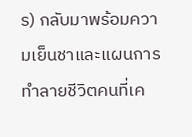ร) กลับมาพร้อมความเย็นชาและแผนการทำลายชีวิตคนที่เค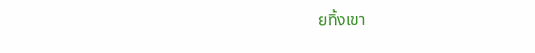ยทิ้งเขา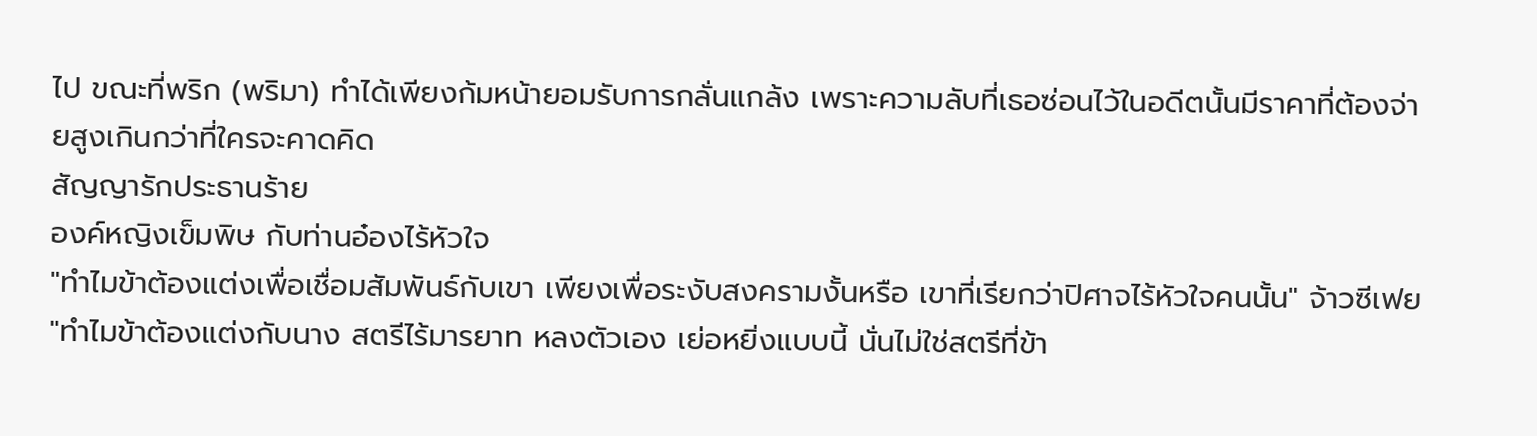ไป ขณะที่พริก (พริมา) ทำได้เพียงก้มหน้ายอมรับการกลั่นแกล้ง เพราะความลับที่เธอซ่อนไว้ในอดีตนั้นมีราคาที่ต้องจ่ายสูงเกินกว่าที่ใครจะคาดคิด
สัญญารักประธานร้าย
องค์หญิงเข็มพิษ กับท่านอ๋องไร้หัวใจ
"ทำไมข้าต้องแต่งเพื่อเชื่อมสัมพันธ์กับเขา เพียงเพื่อระงับสงครามงั้นหรือ เขาที่เรียกว่าปิศาจไร้หัวใจคนนั้น" จ้าวซีเฟย
"ทำไมข้าต้องแต่งกับนาง สตรีไร้มารยาท หลงตัวเอง เย่อหยิ่งแบบนี้ นั่นไม่ใช่สตรีที่ข้า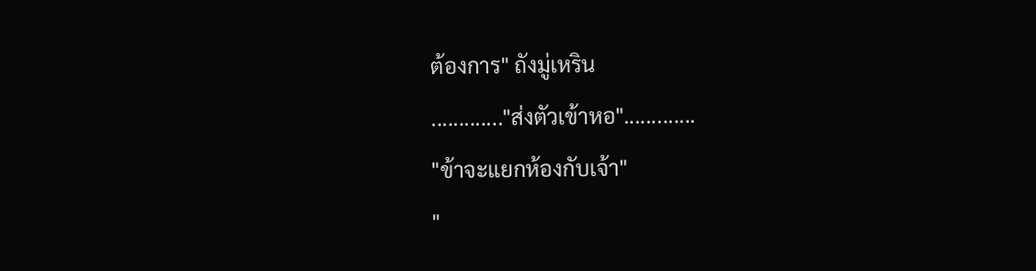ต้องการ" ถังมู่เหริน
............."ส่งตัวเข้าหอ".............
"ข้าจะแยกห้องกับเจ้า"
"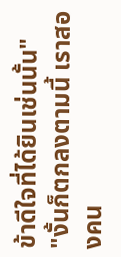ข้าดีใจที่ได้ยินเช่นนั้น"
"งั้นก็ตกลงตามนี้ เราสองคน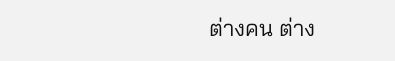ต่างคน ต่าง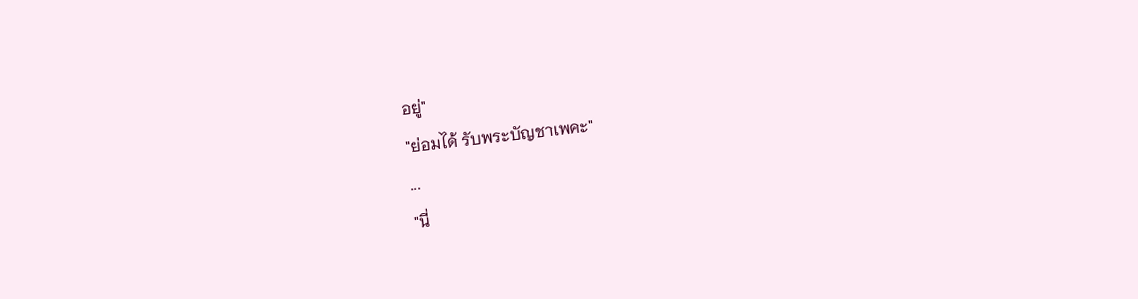อยู่"
"ย่อมได้ รับพระบัญชาเพคะ"
...
"นี่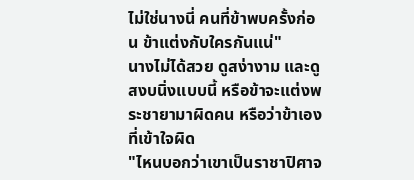ไม่ใช่นางนี่ คนที่ข้าพบครั้งก่อน ข้าแต่งกับใครกันแน่"
นางไม่ได้สวย ดูสง่างาม และดูสงบนิ่งแบบนี้ หรือข้าจะแต่งพระชายามาผิดคน หรือว่าข้าเองที่เข้าใจผิด
"ไหนบอกว่าเขาเป็นราชาปิศาจ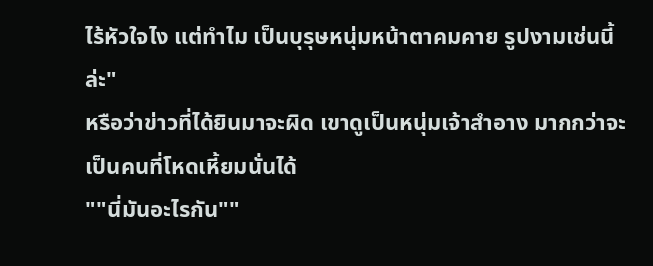ไร้หัวใจไง แต่ทำไม เป็นบุรุษหนุ่มหน้าตาคมคาย รูปงามเช่นนี้ล่ะ"
หรือว่าข่าวที่ได้ยินมาจะผิด เขาดูเป็นหนุ่มเจ้าสำอาง มากกว่าจะเป็นคนที่โหดเหี้ยมนั่นได้
""นี่มันอะไรกัน""